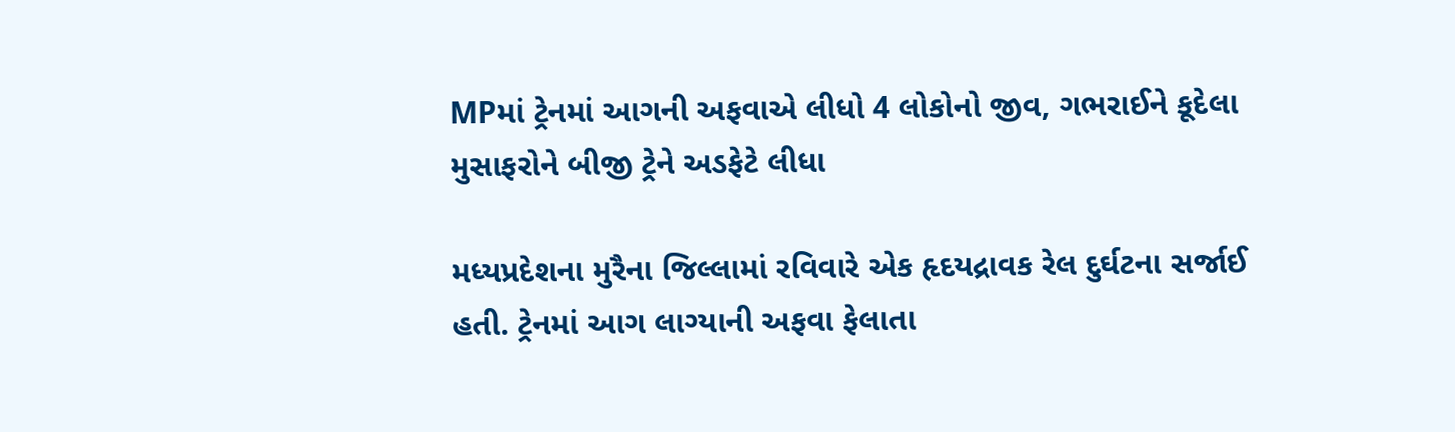MPમાં ટ્રેનમાં આગની અફવાએ લીધો 4 લોકોનો જીવ, ગભરાઈને કૂદેલા મુસાફરોને બીજી ટ્રેને અડફેટે લીધા

મધ્યપ્રદેશના મુરૈના જિલ્લામાં રવિવારે એક હૃદયદ્રાવક રેલ દુર્ઘટના સર્જાઈ હતી. ટ્રેનમાં આગ લાગ્યાની અફવા ફેલાતા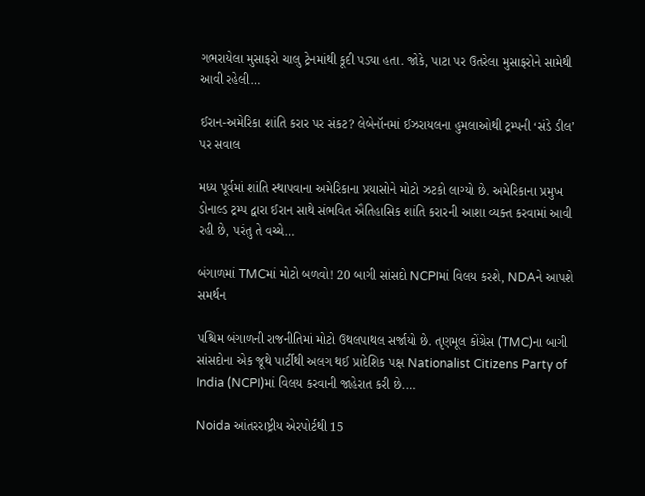ગભરાયેલા મુસાફરો ચાલુ ટ્રેનમાંથી કૂદી પડ્યા હતા. જોકે, પાટા પર ઉતરેલા મુસાફરોને સામેથી આવી રહેલી…

ઈરાન-અમેરિકા શાંતિ કરાર પર સંકટ? લેબેનૉનમાં ઈઝરાયલના હુમલાઓથી ટ્રમ્પની ‘સંડે ડીલ’ પર સવાલ

મધ્ય પૂર્વમાં શાંતિ સ્થાપવાના અમેરિકાના પ્રયાસોને મોટો ઝટકો લાગ્યો છે. અમેરિકાના પ્રમુખ ડોનાલ્ડ ટ્રમ્પ દ્વારા ઈરાન સાથે સંભવિત ઐતિહાસિક શાંતિ કરારની આશા વ્યક્ત કરવામાં આવી રહી છે, પરંતુ તે વચ્ચે…

બંગાળમાં TMCમાં મોટો બળવો! 20 બાગી સાંસદો NCPIમાં વિલય કરશે, NDAને આપશે સમર્થન

પશ્ચિમ બંગાળની રાજનીતિમાં મોટો ઉથલપાથલ સર્જાયો છે. તૃણમૂલ કોંગ્રેસ (TMC)ના બાગી સાંસદોના એક જૂથે પાર્ટીથી અલગ થઈ પ્રાદેશિક પક્ષ Nationalist Citizens Party of India (NCPI)માં વિલય કરવાની જાહેરાત કરી છે.…

Noida આંતરરાષ્ટ્રીય એરપોર્ટથી 15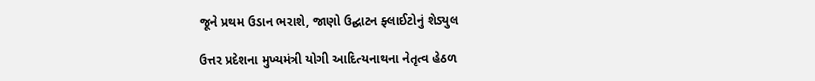જૂને પ્રથમ ઉડાન ભરાશે, જાણો ઉદ્ઘાટન ફ્લાઈટોનું શેડ્યુલ

ઉત્તર પ્રદેશના મુખ્યમંત્રી યોગી આદિત્યનાથના નેતૃત્વ હેઠળ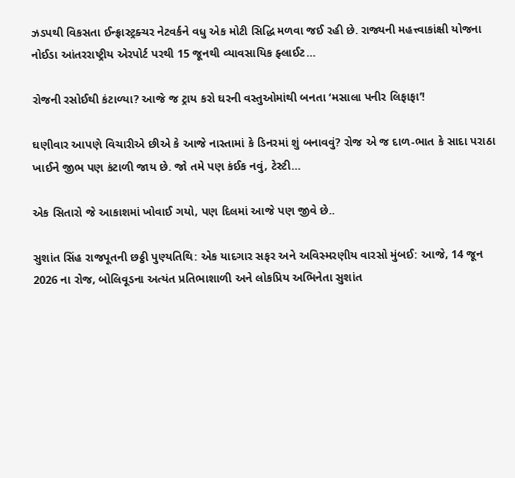ઝડપથી વિકસતા ઈન્ફ્રાસ્ટ્રક્ચર નેટવર્કને વધુ એક મોટી સિદ્ધિ મળવા જઈ રહી છે. રાજ્યની મહત્ત્વાકાંક્ષી યોજના નોઈડા આંતરરાષ્ટ્રીય એરપોર્ટ પરથી 15 જૂનથી વ્યાવસાયિક ફ્લાઈટ…

રોજની રસોઈથી કંટાળ્યા? આજે જ ટ્રાય કરો ઘરની વસ્તુઓમાંથી બનતા ‘મસાલા પનીર લિફાફા’!

ઘણીવાર આપણે વિચારીએ છીએ કે આજે નાસ્તામાં કે ડિનરમાં શું બનાવવું? રોજ એ જ દાળ-ભાત કે સાદા પરાઠા ખાઈને જીભ પણ કંટાળી જાય છે. જો તમે પણ કંઈક નવું, ટેસ્ટી…

એક સિતારો જે આકાશમાં ખોવાઈ ગયો, પણ દિલમાં આજે પણ જીવે છે..

સુશાંત સિંહ રાજપૂતની છઠ્ઠી પુણ્યતિથિ: એક યાદગાર સફર અને અવિસ્મરણીય વારસો મુંબઈ: આજે, 14 જૂન 2026 ના રોજ, બોલિવૂડના અત્યંત પ્રતિભાશાળી અને લોકપ્રિય અભિનેતા સુશાંત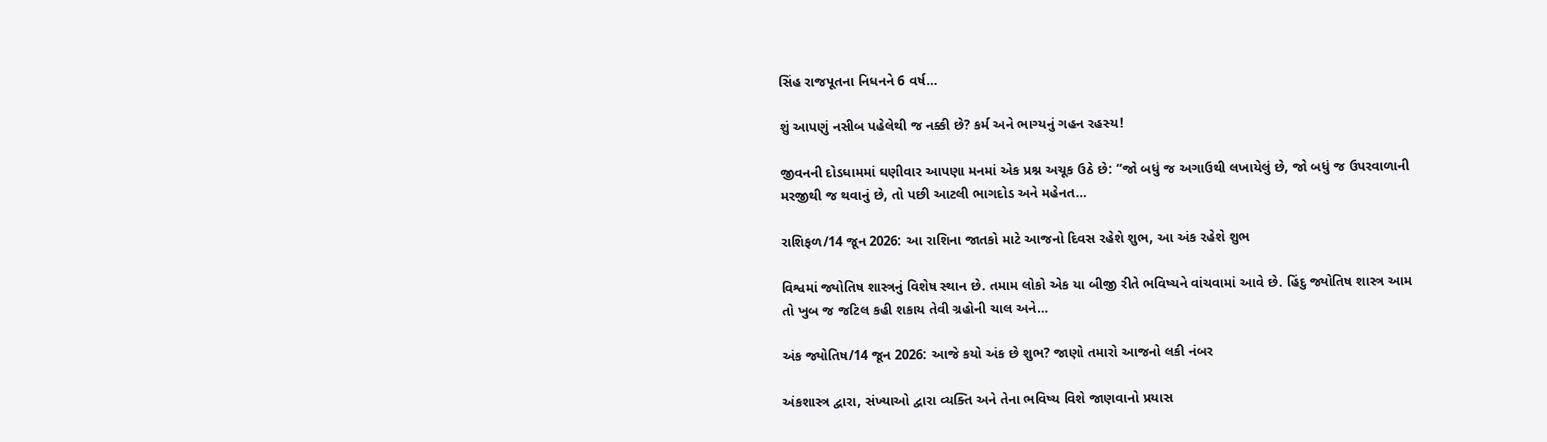સિંહ રાજપૂતના નિધનને 6 વર્ષ…

શું આપણું નસીબ પહેલેથી જ નક્કી છે? કર્મ અને ભાગ્યનું ગહન રહસ્ય!

જીવનની દોડધામમાં ઘણીવાર આપણા મનમાં એક પ્રશ્ન અચૂક ઉઠે છે: “જો બધું જ અગાઉથી લખાયેલું છે, જો બધું જ ઉપરવાળાની મરજીથી જ થવાનું છે, તો પછી આટલી ભાગદોડ અને મહેનત…

રાશિફળ/14 જૂન 2026: આ રાશિના જાતકો માટે આજનો દિવસ રહેશે શુભ, આ અંક રહેશે શુભ

વિશ્વમાં જ્યોતિષ શાસ્ત્રનું વિશેષ સ્થાન છે. તમામ લોકો એક યા બીજી રીતે ભવિષ્યને વાંચવામાં આવે છે. હિંદુ જ્યોતિષ શાસ્ત્ર આમ તો ખુબ જ જટિલ કહી શકાય તેવી ગ્રહોની ચાલ અને…

અંક જ્યોતિષ/14 જૂન 2026: આજે કયો અંક છે શુભ? જાણો તમારો આજનો લકી નંબર

અંકશાસ્ત્ર દ્વારા, સંખ્યાઓ દ્વારા વ્યક્તિ અને તેના ભવિષ્ય વિશે જાણવાનો પ્રયાસ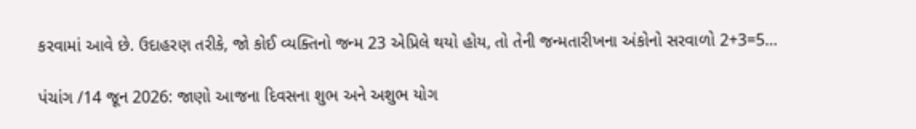કરવામાં આવે છે. ઉદાહરણ તરીકે, જો કોઈ વ્યક્તિનો જન્મ 23 એપ્રિલે થયો હોય, તો તેની જન્મતારીખના અંકોનો સરવાળો 2+3=5…

પંચાંગ /14 જૂન 2026: જાણો આજના દિવસના શુભ અને અશુભ યોગ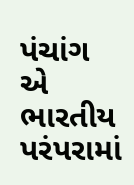પંચાંગ એ ભારતીય પરંપરામાં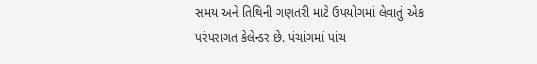સમય અને તિથિની ગણતરી માટે ઉપયોગમાં લેવાતું એક પરંપરાગત કેલેન્ડર છે. પંચાંગમાં પાંચ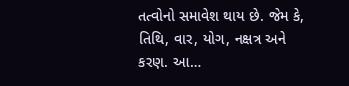તત્વોનો સમાવેશ થાય છે. જેમ કે, તિથિ, વાર, યોગ, નક્ષત્ર અને કરણ. આ…